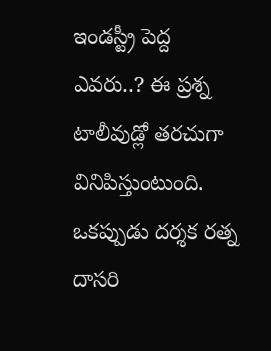ఇండస్ట్రీ పెద్ద ఎవరు..? ఈ ప్రశ్న టాలీవుడ్లో తరచుగా వినిపిస్తుంటుంది. ఒకప్పుడు దర్శక రత్న దాసరి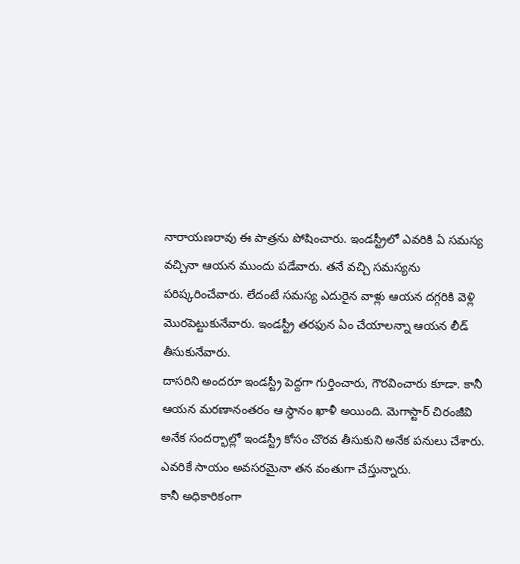నారాయణరావు ఈ పాత్రను పోషించారు. ఇండస్ట్రీలో ఎవరికి ఏ సమస్య వచ్చినా ఆయన ముందు పడేవారు. తనే వచ్చి సమస్యను పరిష్కరించేవారు. లేదంటే సమస్య ఎదురైన వాళ్లు ఆయన దగ్గరికి వెళ్లి మొరపెట్టుకునేవారు. ఇండస్ట్రీ తరఫున ఏం చేయాలన్నా ఆయన లీడ్ తీసుకునేవారు.
దాసరిని అందరూ ఇండస్ట్రీ పెద్దగా గుర్తించారు, గౌరవించారు కూడా. కానీ ఆయన మరణానంతరం ఆ స్థానం ఖాళీ అయింది. మెగాస్టార్ చిరంజీవి అనేక సందర్భాల్లో ఇండస్ట్రీ కోసం చొరవ తీసుకుని అనేక పనులు చేశారు. ఎవరికే సాయం అవసరమైనా తన వంతుగా చేస్తున్నారు.
కానీ అధికారికంగా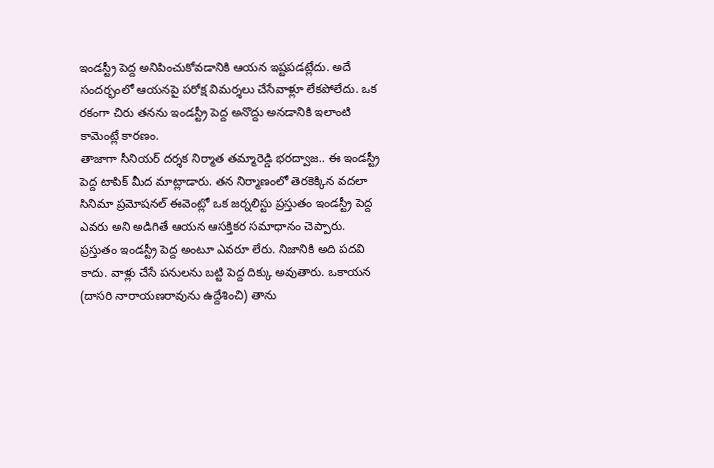ఇండస్ట్రీ పెద్ద అనిపించుకోవడానికి ఆయన ఇష్టపడట్లేదు. అదే సందర్భంలో ఆయనపై పరోక్ష విమర్శలు చేసేవాళ్లూ లేకపోలేదు. ఒక రకంగా చిరు తనను ఇండస్ట్రీ పెద్ద అనొద్దు అనడానికి ఇలాంటి కామెంట్లే కారణం.
తాజాగా సీనియర్ దర్శక నిర్మాత తమ్మారెడ్డి భరద్వాజ.. ఈ ఇండస్ట్రీ పెద్ద టాపిక్ మీద మాట్లాడారు. తన నిర్మాణంలో తెరకెక్కిన వదలా సినిమా ప్రమోషనల్ ఈవెంట్లో ఒక జర్నలిస్టు ప్రస్తుతం ఇండస్ట్రీ పెద్ద ఎవరు అని అడిగితే ఆయన ఆసక్తికర సమాధానం చెప్పారు.
ప్రస్తుతం ఇండస్ట్రీ పెద్ద అంటూ ఎవరూ లేరు. నిజానికి అది పదవి కాదు. వాళ్లు చేసే పనులను బట్టి పెద్ద దిక్కు అవుతారు. ఒకాయన (దాసరి నారాయణరావును ఉద్దేశించి) తాను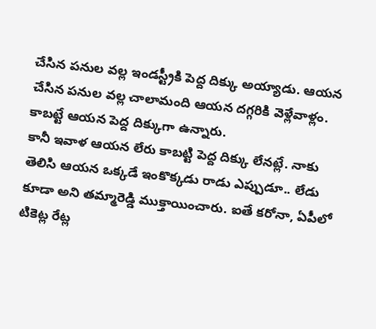చేసిన పనుల వల్ల ఇండస్ట్రీకి పెద్ద దిక్కు అయ్యాడు. ఆయన చేసిన పనుల వల్ల చాలామంది ఆయన దగ్గరికి వెళ్లేవాళ్లం. కాబట్టే ఆయన పెద్ద దిక్కుగా ఉన్నారు.
కానీ ఇవాళ ఆయన లేరు కాబట్టి పెద్ద దిక్కు లేనట్లే. నాకు తెలిసి ఆయన ఒక్కడే ఇంకొక్కడు రాడు ఎప్పుడూ.. లేడు కూడా అని తమ్మారెడ్డి ముక్తాయించారు. ఐతే కరోనా, ఏపీలో టికెట్ల రేట్ల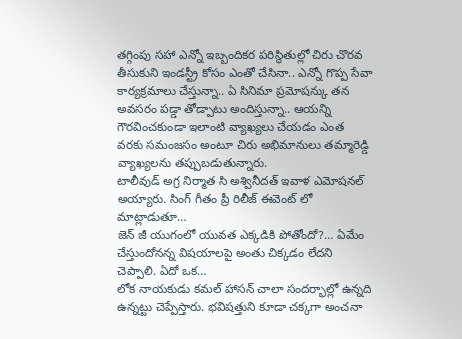తగ్గింపు సహా ఎన్నో ఇబ్బందికర పరిస్థితుల్లో చిరు చొరవ తీసుకుని ఇండస్ట్రీ కోసం ఎంతో చేసినా.. ఎన్నో గొప్ప సేవా కార్యక్రమాలు చేస్తున్నా.. ఏ సినిమా ప్రమోషన్కు తన అవసరం పడ్డా తోడ్పాటు అందిస్తున్నా.. ఆయన్ని గౌరవించకుండా ఇలాంటి వ్యాఖ్యలు చేయడం ఎంత వరకు సమంజసం అంటూ చిరు అభిమానులు తమ్మారెడ్డి వ్యాఖ్యలను తప్పుబడుతున్నారు.
టాలీవుడ్ అగ్ర నిర్మాత సి అశ్వినీదత్ ఇవాళ ఎమోషనల్ అయ్యారు. సింగ్ గీతం ప్రీ రిలీజ్ ఈవెంట్ లో మాట్లాడుతూ…
జెన్ జీ యుగంలో యువత ఎక్కడికి పోతోందో?… ఏమేం చేస్తుందోనన్న విషయాలపై అంతు చిక్కడం లేదని చెప్పాలి. ఏదో ఒక…
లోక నాయకుడు కమల్ హాసన్ చాలా సందర్భాల్లో ఉన్నది ఉన్నట్టు చెప్పేస్తారు. భవిషత్తుని కూడా చక్కగా అంచనా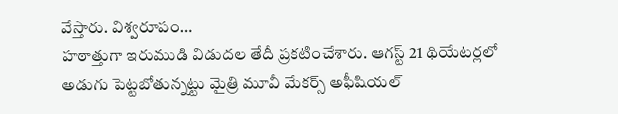వేస్తారు. విశ్వరూపం…
హఠాత్తుగా ఇరుముడి విడుదల తేదీ ప్రకటించేశారు. ఆగస్ట్ 21 థియేటర్లలో అడుగు పెట్టబోతున్నట్టు మైత్రి మూవీ మేకర్స్ అఫీషియల్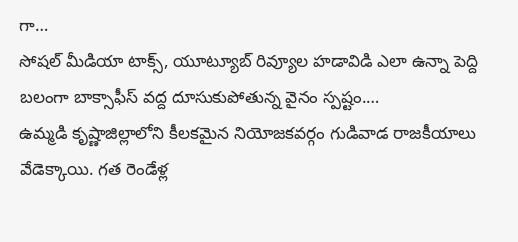గా…
సోషల్ మీడియా టాక్స్, యూట్యూబ్ రివ్యూల హడావిడి ఎలా ఉన్నా పెద్ది బలంగా బాక్సాఫీస్ వద్ద దూసుకుపోతున్న వైనం స్పష్టం.…
ఉమ్మడి కృష్ణాజిల్లాలోని కీలకమైన నియోజకవర్గం గుడివాడ రాజకీయాలు వేడెక్కాయి. గత రెండేళ్ల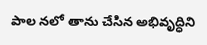పాల నలో తాను చేసిన అభివృద్ధిని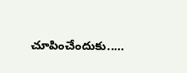చూపించేందుకు..…